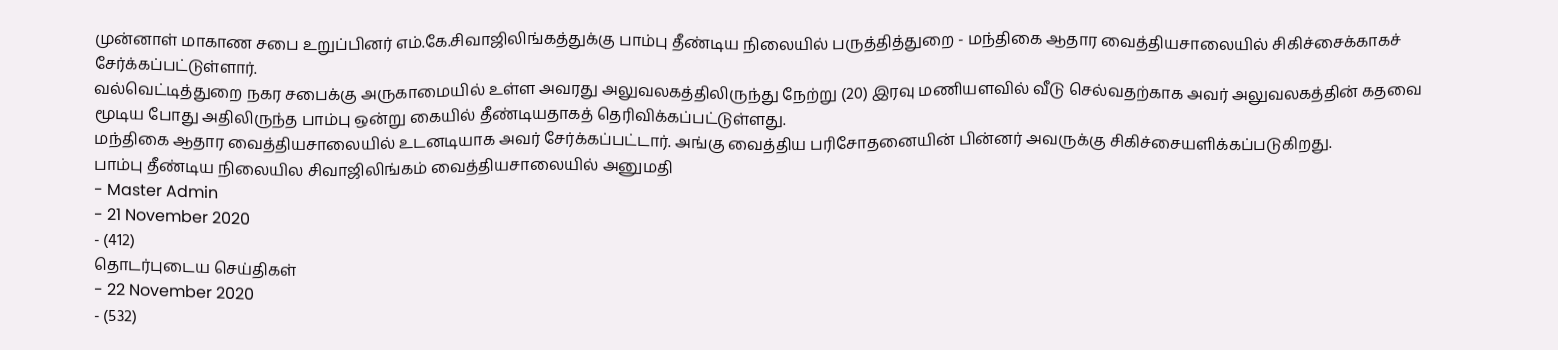முன்னாள் மாகாண சபை உறுப்பினர் எம்.கே.சிவாஜிலிங்கத்துக்கு பாம்பு தீண்டிய நிலையில் பருத்தித்துறை - மந்திகை ஆதார வைத்தியசாலையில் சிகிச்சைக்காகச் சேர்க்கப்பட்டுள்ளார்.
வல்வெட்டித்துறை நகர சபைக்கு அருகாமையில் உள்ள அவரது அலுவலகத்திலிருந்து நேற்று (20) இரவு மணியளவில் வீடு செல்வதற்காக அவர் அலுவலகத்தின் கதவை மூடிய போது அதிலிருந்த பாம்பு ஒன்று கையில் தீண்டியதாகத் தெரிவிக்கப்பட்டுள்ளது.
மந்திகை ஆதார வைத்தியசாலையில் உடனடியாக அவர் சேர்க்கப்பட்டார். அங்கு வைத்திய பரிசோதனையின் பின்னர் அவருக்கு சிகிச்சையளிக்கப்படுகிறது.
பாம்பு தீண்டிய நிலையில சிவாஜிலிங்கம் வைத்தியசாலையில் அனுமதி
- Master Admin
- 21 November 2020
- (412)
தொடர்புடைய செய்திகள்
- 22 November 2020
- (532)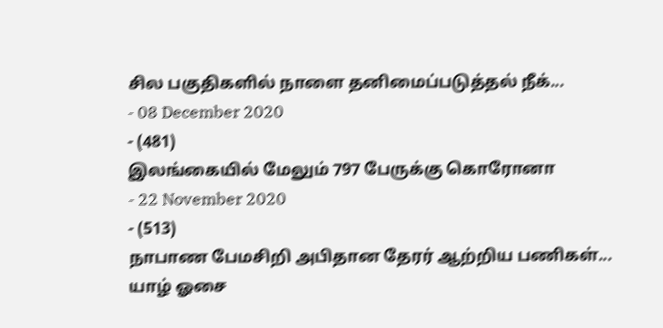சில பகுதிகளில் நாளை தனிமைப்படுத்தல் நீக்...
- 08 December 2020
- (481)
இலங்கையில் மேலும் 797 பேருக்கு கொரோனா
- 22 November 2020
- (513)
நாபாண பேமசிறி அபிதான தேரர் ஆற்றிய பணிகள்...
யாழ் ஓசை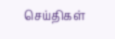செய்திகள்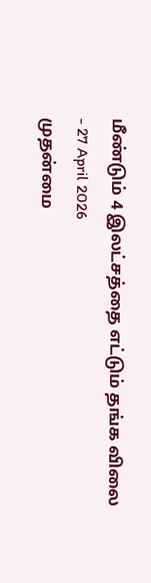மீண்டும் 4 இலட்சத்தை எட்டும் தங்க விலை
- 27 April 2026
முதன்மை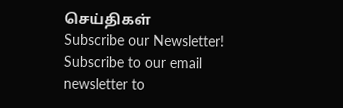செய்திகள்
Subscribe our Newsletter!
Subscribe to our email newsletter to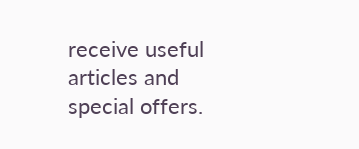receive useful articles and special offers.